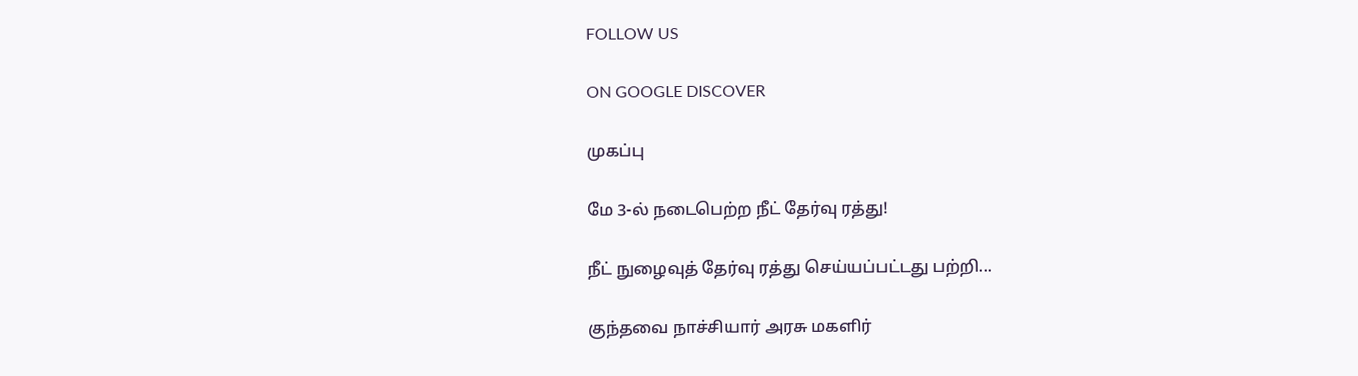FOLLOW US

ON GOOGLE DISCOVER

முகப்பு

மே 3-ல் நடைபெற்ற நீட் தேர்வு ரத்து!

நீட் நுழைவுத் தேர்வு ரத்து செய்யப்பட்டது பற்றி...

குந்தவை நாச்சியார் அரசு மகளிர்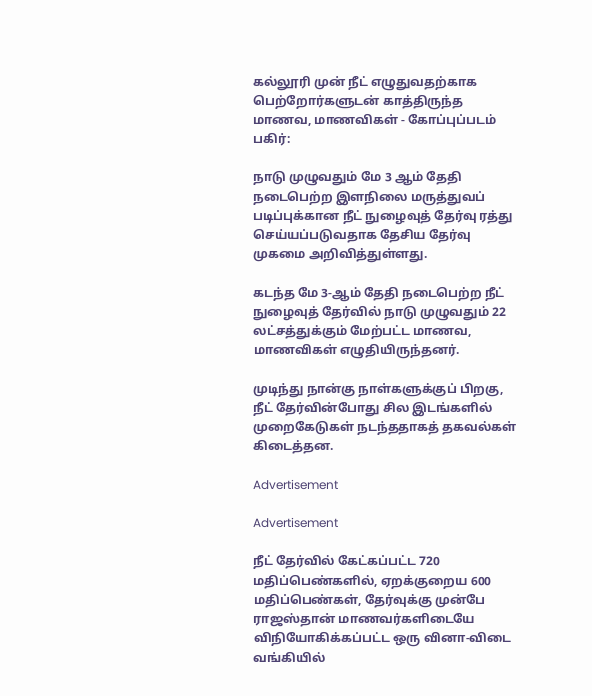கல்லூரி முன் நீட் எழுதுவதற்காக பெற்றோர்களுடன் காத்திருந்த மாணவ, மாணவிகள் - கோப்புப்படம்
பகிர்:

நாடு முழுவதும் மே 3 ஆம் தேதி நடைபெற்ற இளநிலை மருத்துவப் படிப்புக்கான நீட் நுழைவுத் தேர்வு ரத்து செய்யப்படுவதாக தேசிய தேர்வு முகமை அறிவித்துள்ளது.

கடந்த மே 3-ஆம் தேதி நடைபெற்ற நீட் நுழைவுத் தேர்வில் நாடு முழுவதும் 22 லட்சத்துக்கும் மேற்பட்ட மாணவ, மாணவிகள் எழுதியிருந்தனர்.

முடிந்து நான்கு நாள்களுக்குப் பிறகு, நீட் தேர்வின்போது சில இடங்களில் முறைகேடுகள் நடந்ததாகத் தகவல்கள் கிடைத்தன.

Advertisement

Advertisement

நீட் தேர்வில் கேட்கப்பட்ட 720 மதிப்பெண்களில், ஏறக்குறைய 600 மதிப்பெண்கள், தேர்வுக்கு முன்பே ராஜஸ்தான் மாணவர்களிடையே விநியோகிக்கப்பட்ட ஒரு வினா-விடை வங்கியில்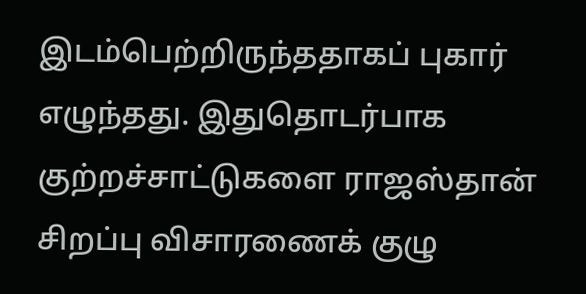இடம்பெற்றிருந்ததாகப் புகார் எழுந்தது. இதுதொடர்பாக குற்றச்சாட்டுகளை ராஜஸ்தான் சிறப்பு விசாரணைக் குழு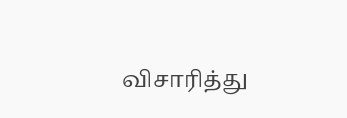விசாரித்து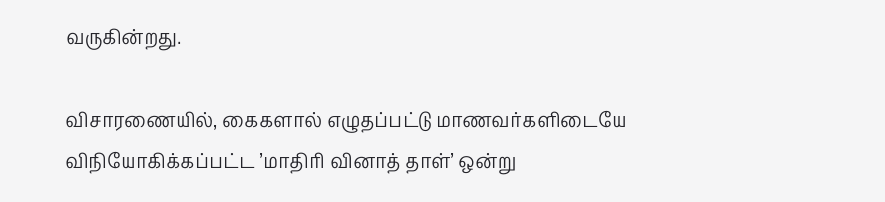வருகின்றது.

விசாரணையில், கைகளால் எழுதப்பட்டு மாணவர்களிடையே விநியோகிக்கப்பட்ட ’மாதிரி வினாத் தாள்’ ஒன்று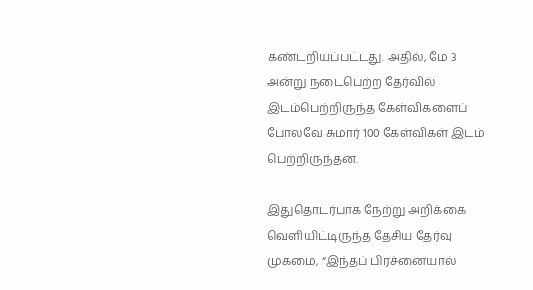கண்டறியப்பட்டது. அதில், மே 3 அன்று நடைபெற்ற தேர்வில் இடம்பெற்றிருந்த கேள்விகளைப் போலவே சுமார் 100 கேள்விகள் இடம் பெற்றிருந்தன.

இதுதொடர்பாக நேற்று அறிக்கை வெளியிட்டிருந்த தேசிய தேர்வு முகமை, “இந்தப் பிரச்னையால்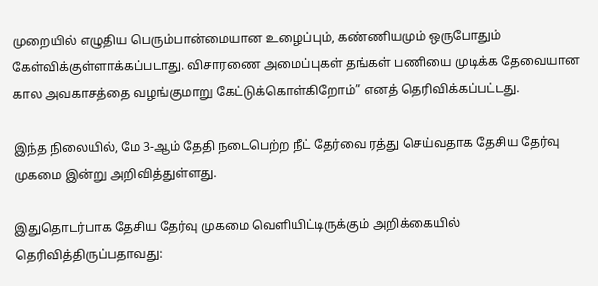முறையில் எழுதிய பெரும்பான்மையான உழைப்பும், கண்ணியமும் ஒருபோதும் கேள்விக்குள்ளாக்கப்படாது. விசாரணை அமைப்புகள் தங்கள் பணியை முடிக்க தேவையான கால அவகாசத்தை வழங்குமாறு கேட்டுக்கொள்கிறோம்” எனத் தெரிவிக்கப்பட்டது.

இந்த நிலையில், மே 3-ஆம் தேதி நடைபெற்ற நீட் தேர்வை ரத்து செய்வதாக தேசிய தேர்வு முகமை இன்று அறிவித்துள்ளது.

இதுதொடர்பாக தேசிய தேர்வு முகமை வெளியிட்டிருக்கும் அறிக்கையில் தெரிவித்திருப்பதாவது: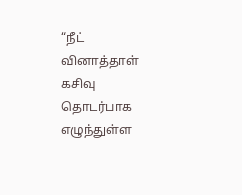“நீட் வினாத்தாள் கசிவு தொடர்பாக எழுந்துள்ள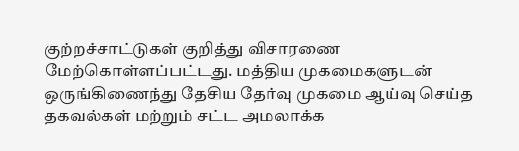குற்றச்சாட்டுகள் குறித்து விசாரணை மேற்கொள்ளப்பட்டது. மத்திய முகமைகளுடன் ஒருங்கிணைந்து தேசிய தேர்வு முகமை ஆய்வு செய்த தகவல்கள் மற்றும் சட்ட அமலாக்க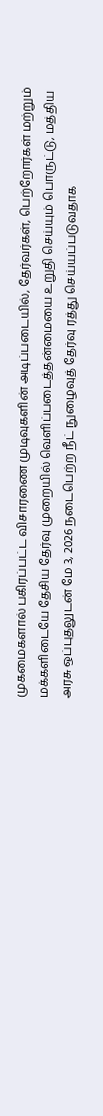முகமைகளால் பகிரப்பட்ட விசாரணை முடிவுகளின் அடிப்படையில், தேர்வர்கள், பெற்றோர்கள் மற்றும் மக்களிடையே தேசிய தேர்வு முறையில் வெளிப்படைத்தன்மையை உறுதி செய்யும் பொருட்டு, மத்திய அரசு ஒப்புதலுடன் மே 3, 2026 நடைபெற்ற நீட் நுழைவுத் தேர்வு ரத்து செய்யப்படுவதாக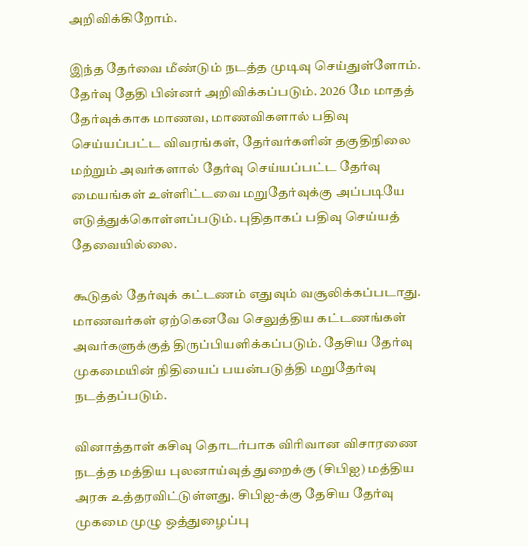அறிவிக்கிறோம்.

இந்த தேர்வை மீண்டும் நடத்த முடிவு செய்துள்ளோம். தேர்வு தேதி பின்னர் அறிவிக்கப்படும். 2026 மே மாதத் தேர்வுக்காக மாணவ, மாணவிகளால் பதிவு செய்யப்பட்ட விவரங்கள், தேர்வர்களின் தகுதிநிலை மற்றும் அவர்களால் தேர்வு செய்யப்பட்ட தேர்வு மையங்கள் உள்ளிட்டவை மறுதேர்வுக்கு அப்படியே எடுத்துக்கொள்ளப்படும். புதிதாகப் பதிவு செய்யத் தேவையில்லை.

கூடுதல் தேர்வுக் கட்டணம் எதுவும் வசூலிக்கப்படாது. மாணவர்கள் ஏற்கெனவே செலுத்திய கட்டணங்கள் அவர்களுக்குத் திருப்பியளிக்கப்படும். தேசிய தேர்வு முகமையின் நிதியைப் பயன்படுத்தி மறுதேர்வு நடத்தப்படும்.

வினாத்தாள் கசிவு தொடர்பாக விரிவான விசாரணை நடத்த மத்திய புலனாய்வுத் துறைக்கு (சிபிஐ) மத்திய அரசு உத்தரவிட்டுள்ளது. சிபிஐ-க்கு தேசிய தேர்வு முகமை முழு ஒத்துழைப்பு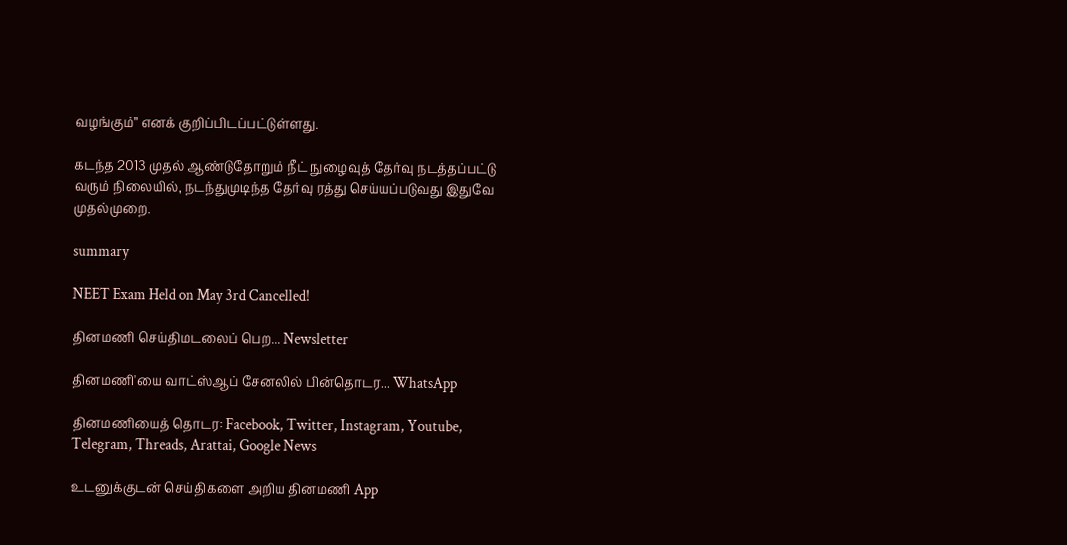வழங்கும்” எனக் குறிப்பிடப்பட்டுள்ளது.

கடந்த 2013 முதல் ஆண்டுதோறும் நீட் நுழைவுத் தேர்வு நடத்தப்பட்டு வரும் நிலையில், நடந்துமுடிந்த தேர்வு ரத்து செய்யப்படுவது இதுவே முதல்முறை.

summary

NEET Exam Held on May 3rd Cancelled!

தினமணி செய்திமடலைப் பெற... Newsletter

தினமணி'யை வாட்ஸ்ஆப் சேனலில் பின்தொடர... WhatsApp

தினமணியைத் தொடர: Facebook, Twitter, Instagram, Youtube, Telegram, Threads, Arattai, Google News

உடனுக்குடன் செய்திகளை அறிய தினமணி App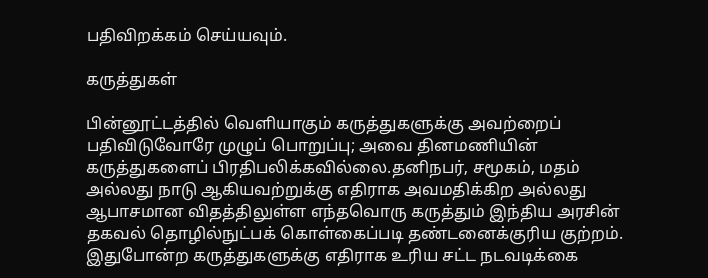பதிவிறக்கம் செய்யவும்.

கருத்துகள்

பின்னூட்டத்தில் வெளியாகும் கருத்துகளுக்கு அவற்றைப் பதிவிடுவோரே முழுப் பொறுப்பு; அவை தினமணியின் கருத்துகளைப் பிரதிபலிக்கவில்லை.தனிநபர், சமூகம், மதம் அல்லது நாடு ஆகியவற்றுக்கு எதிராக அவமதிக்கிற அல்லது ஆபாசமான விதத்திலுள்ள எந்தவொரு கருத்தும் இந்திய அரசின் தகவல் தொழில்நுட்பக் கொள்கைப்படி தண்டனைக்குரிய குற்றம். இதுபோன்ற கருத்துகளுக்கு எதிராக உரிய சட்ட நடவடிக்கை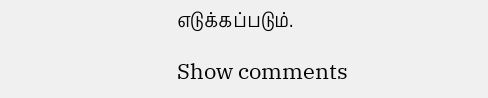எடுக்கப்படும்.

Show comments